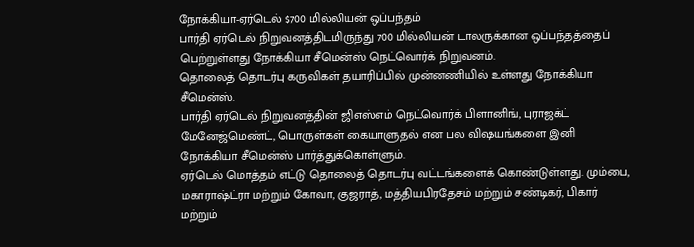நோக்கியா-ஏர்டெல் $700 மில்லியன் ஒப்பந்தம்
பார்தி ஏர்டெல் நிறுவனத்திடமிருந்து 700 மில்லியன் டாலருக்கான ஒப்பந்தத்தைப் பெற்றுள்ளது நோக்கியா சீமென்ஸ் நெட்வொர்க் நிறுவனம்.
தொலைத் தொடர்பு கருவிகள் தயாரிப்பில் முன்னணியில் உள்ளது நோக்கியா சீமென்ஸ்.
பார்தி ஏர்டெல் நிறுவனத்தின் ஜிஎஸ்எம் நெட்வொர்க் பிளானிங், புராஜக்ட் மேனேஜ்மெண்ட், பொருள்கள் கையாளுதல் என பல விஷயங்களை இனி நோக்கியா சீமென்ஸ் பார்த்துக்கொள்ளும்.
ஏர்டெல் மொத்தம் எட்டு தொலைத் தொடர்பு வட்டங்களைக் கொண்டுள்ளது. மும்பை, மகாராஷ்ட்ரா மற்றும் கோவா, குஜராத், மத்தியபிரதேசம் மற்றும் சண்டிகர், பிகார் மற்றும்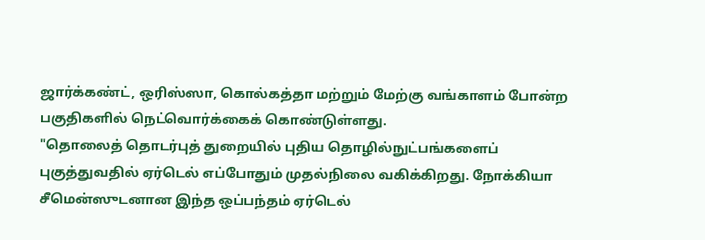ஜார்க்கண்ட், ஒரிஸ்ஸா, கொல்கத்தா மற்றும் மேற்கு வங்காளம் போன்ற பகுதிகளில் நெட்வொர்க்கைக் கொண்டுள்ளது.
"தொலைத் தொடர்புத் துறையில் புதிய தொழில்நுட்பங்களைப் புகுத்துவதில் ஏர்டெல் எப்போதும் முதல்நிலை வகிக்கிறது. நோக்கியா சீமென்ஸுடனான இந்த ஒப்பந்தம் ஏர்டெல்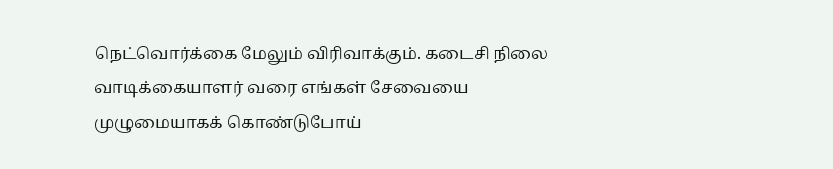நெட்வொர்க்கை மேலும் விரிவாக்கும். கடைசி நிலை வாடிக்கையாளர் வரை எங்கள் சேவையை முழுமையாகக் கொண்டுபோய்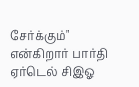சேர்க்கும்" என்கிறார் பார்தி ஏர்டெல் சிஇஓ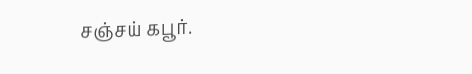சஞ்சய் கபூர்.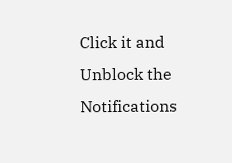Click it and Unblock the Notifications